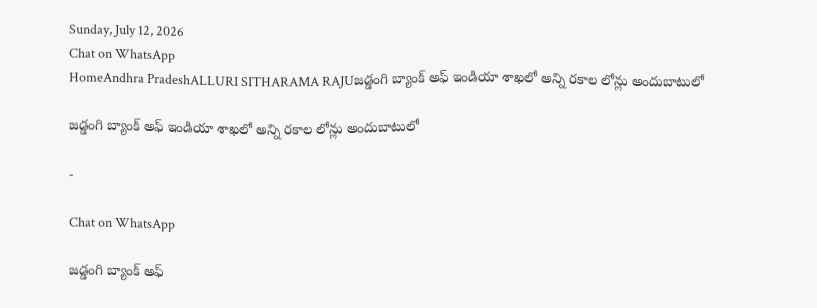Sunday, July 12, 2026
Chat on WhatsApp
HomeAndhra PradeshALLURI SITHARAMA RAJUజడ్డంగి బ్యాంక్ అఫ్ ఇండియా శాఖలో అన్ని రకాల లోన్లు అందుబాటులో

జడ్డంగి బ్యాంక్ అఫ్ ఇండియా శాఖలో అన్ని రకాల లోన్లు అందుబాటులో

-

Chat on WhatsApp

జడ్డంగి బ్యాంక్ అఫ్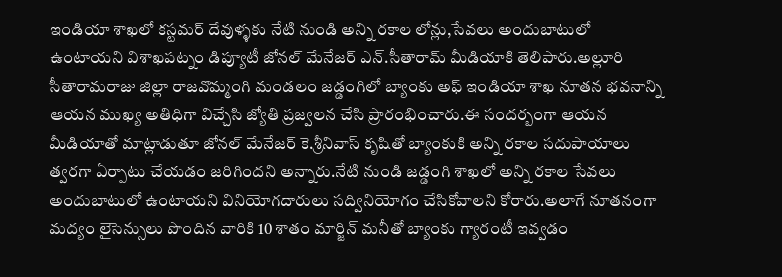ఇండియా శాఖలో కస్టమర్ దేవుళ్ళకు నేటి నుండి అన్ని రకాల లోన్లు,సేవలు అందుబాటులో ఉంటాయని విశాఖపట్నం డిప్యూటీ జోనల్ మేనేజర్ ఎన్.సీతారామ్ మీడియాకి తెలిపారు.అల్లూరి సీతారామరాజు జిల్లా రాజవొమ్మంగి మండలం జడ్డంగిలో బ్యాంకు అఫ్ ఇండియా శాఖ నూతన భవనాన్ని ఆయన ముఖ్య అతిధిగా విచ్చేసి జ్యోతి ప్రజ్వలన చేసి ప్రారంభించారు.ఈ సందర్బంగా ఆయన మీడియాతో మాట్లాడుతూ జోనల్ మేనేజర్ కె.శ్రీనివాస్ కృషితో బ్యాంకుకి అన్ని రకాల సదుపాయాలు త్వరగా ఏర్పాటు చేయడం జరిగిందని అన్నారు.నేటి నుండి జడ్డంగి శాఖలో అన్ని రకాల సేవలు అందుబాటులో ఉంటాయని వినియోగదారులు సద్వినియోగం చేసికోవాలని కోరారు.అలాగే నూతనంగా మద్యం లైసెన్సులు పొందిన వారికి 10 శాతం మార్జిన్ మనీతో బ్యాంకు గ్యారంటీ ఇవ్వడం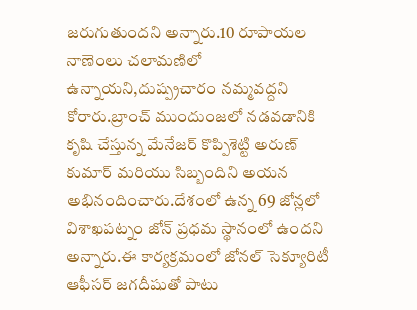జరుగుతుందని అన్నారు.10 రూపాయల నాణెంలు చలామణిలో ఉన్నాయని,దుష్ప్రచారం నమ్మవద్దని కోరారు.బ్రాంచ్ ముందుంజలో నడవడానికి కృషి చేస్తున్న మేనేజర్ కొప్పిశెట్టి అరుణ్ కుమార్ మరియు సిబ్బందిని అయన అభినందించారు.దేశంలో ఉన్న 69 జోన్లలో విశాఖపట్నం జోన్ ప్రధమ స్థానంలో ఉందని అన్నారు.ఈ కార్యక్రమంలో జోనల్ సెక్యూరిటీ ఆఫీసర్ జగదీషుతో పాటు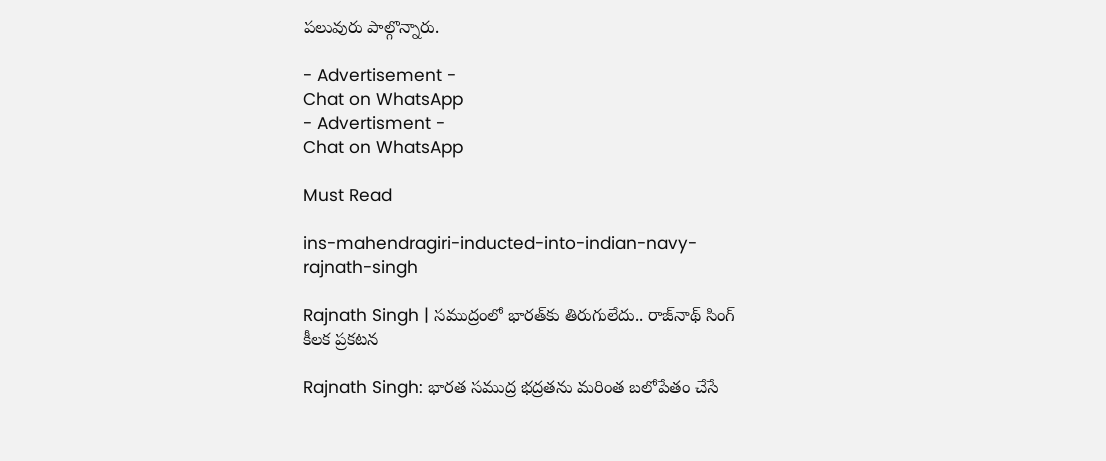పలువురు పాల్గొన్నారు.

- Advertisement -
Chat on WhatsApp
- Advertisment -
Chat on WhatsApp

Must Read

ins-mahendragiri-inducted-into-indian-navy-rajnath-singh

Rajnath Singh | సముద్రంలో భారత్‌కు తిరుగులేదు.. రాజ్‌నాథ్ సింగ్ కీలక ప్రకటన

Rajnath Singh: భారత సముద్ర భద్రతను మరింత బలోపేతం చేసే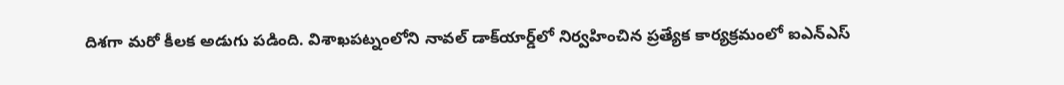దిశగా మరో కీలక అడుగు పడింది. విశాఖపట్నంలోని నావల్ డాక్‌యార్డ్‌లో నిర్వహించిన ప్రత్యేక కార్యక్రమంలో ఐఎన్‌ఎస్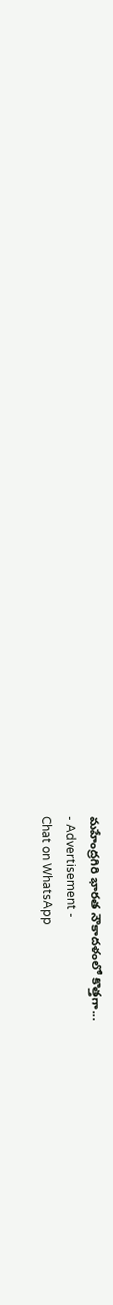మహేంద్రగిరి భారత నౌకాదళంలో కొత్తగా...
- Advertisement -
Chat on WhatsApp